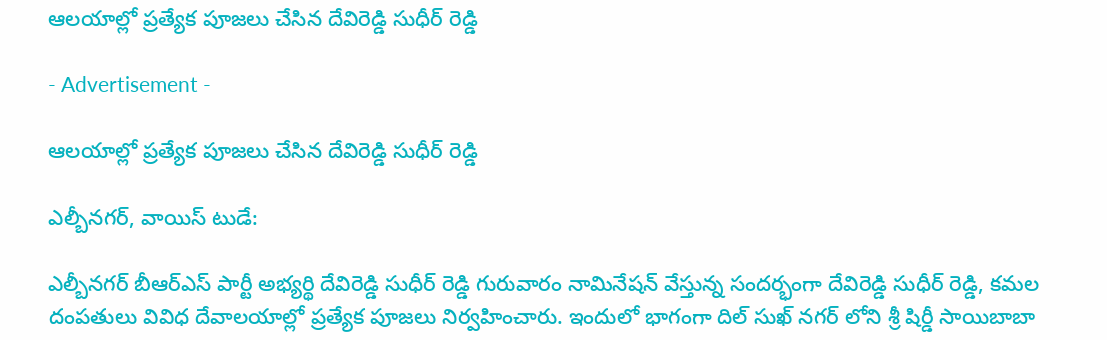ఆలయాల్లో ప్రత్యేక పూజలు చేసిన దేవిరెడ్డి సుధీర్ రెడ్డి

- Advertisement -

ఆలయాల్లో ప్రత్యేక పూజలు చేసిన దేవిరెడ్డి సుధీర్ రెడ్డి

ఎల్బీనగర్, వాయిస్ టుడే:

ఎల్బీనగర్ బీఆర్ఎస్ పార్టీ అభ్యర్థి దేవిరెడ్డి సుధీర్ రెడ్డి గురువారం నామినేషన్ వేస్తున్న సందర్భంగా దేవిరెడ్డి సుధీర్ రెడ్డి, కమల దంపతులు వివిధ దేవాలయాల్లో ప్రత్యేక పూజలు నిర్వహించారు. ఇందులో భాగంగా దిల్ సుఖ్ నగర్ లోని శ్రీ షిర్డీ సాయిబాబా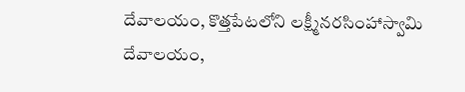దేవాలయం, కొత్తపేటలోని లక్ష్మీనరసింహాస్వామి దేవాలయం,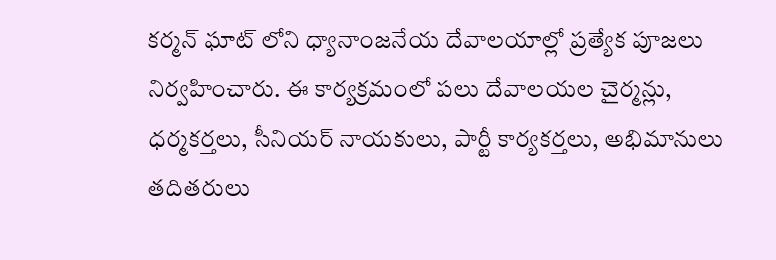కర్మన్ ఘాట్ లోని ధ్యానాంజనేయ దేవాలయాల్లో ప్రత్యేక పూజలు నిర్వహించారు. ఈ కార్యక్రమంలో పలు దేవాలయల చైర్మన్లు, ధర్మకర్తలు, సీనియర్ నాయకులు, పార్టీ కార్యకర్తలు, అభిమానులు తదితరులు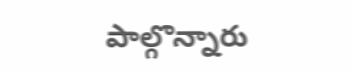పాల్గొన్నారు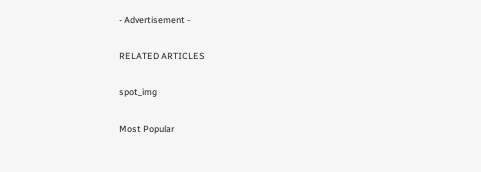- Advertisement -

RELATED ARTICLES

spot_img

Most Popular